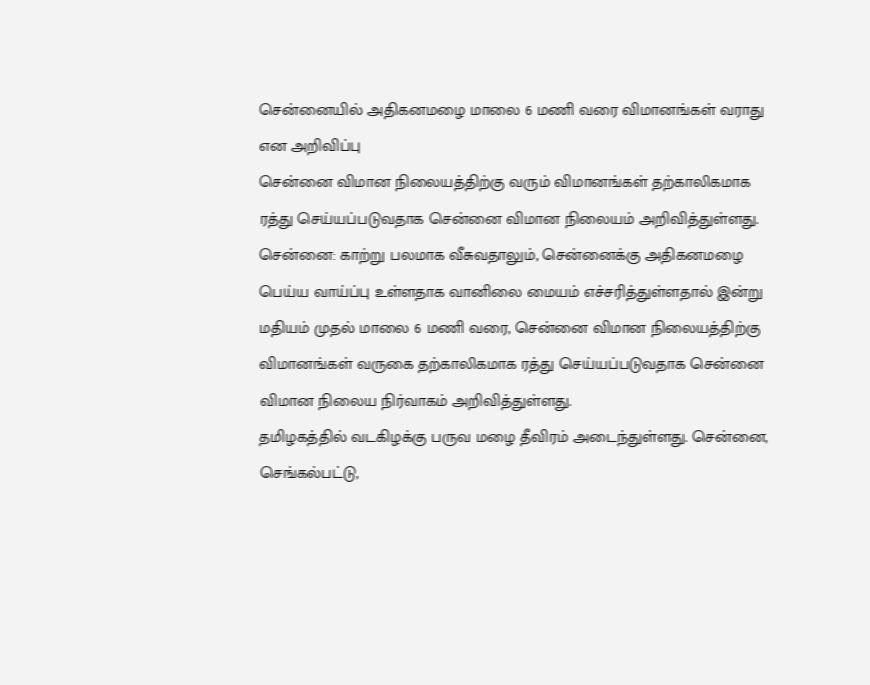சென்னையில் அதிகனமழை மாலை 6 மணி வரை விமானங்கள் வராது என அறிவிப்பு
சென்னை விமான நிலையத்திற்கு வரும் விமானங்கள் தற்காலிகமாக ரத்து செய்யப்படுவதாக சென்னை விமான நிலையம் அறிவித்துள்ளது.
சென்னை: காற்று பலமாக வீசுவதாலும், சென்னைக்கு அதிகனமழை பெய்ய வாய்ப்பு உள்ளதாக வானிலை மையம் எச்சரித்துள்ளதால் இன்று மதியம் முதல் மாலை 6 மணி வரை, சென்னை விமான நிலையத்திற்கு விமானங்கள் வருகை தற்காலிகமாக ரத்து செய்யப்படுவதாக சென்னை விமான நிலைய நிர்வாகம் அறிவித்துள்ளது.
தமிழகத்தில் வடகிழக்கு பருவ மழை தீவிரம் அடைந்துள்ளது. சென்னை, செங்கல்பட்டு,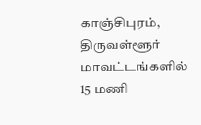காஞ்சிபுரம், திருவள்ளூர் மாவட்டங்களில் 15 மணி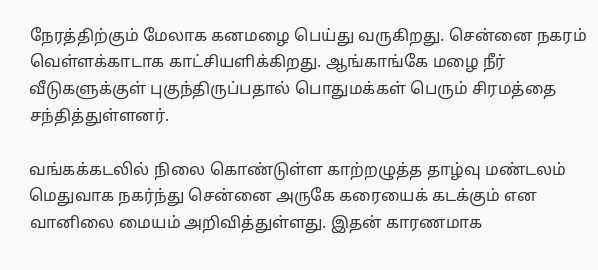நேரத்திற்கும் மேலாக கனமழை பெய்து வருகிறது. சென்னை நகரம் வெள்ளக்காடாக காட்சியளிக்கிறது. ஆங்காங்கே மழை நீர் வீடுகளுக்குள் புகுந்திருப்பதால் பொதுமக்கள் பெரும் சிரமத்தை சந்தித்துள்ளனர்.

வங்கக்கடலில் நிலை கொண்டுள்ள காற்றழுத்த தாழ்வு மண்டலம் மெதுவாக நகர்ந்து சென்னை அருகே கரையைக் கடக்கும் என வானிலை மையம் அறிவித்துள்ளது. இதன் காரணமாக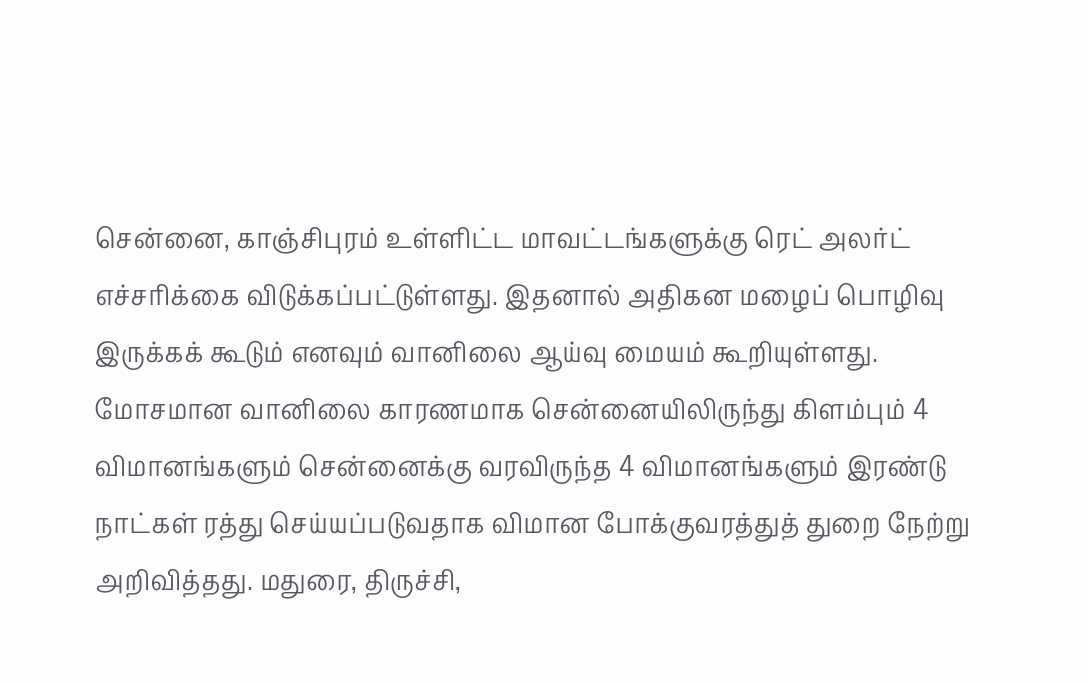சென்னை, காஞ்சிபுரம் உள்ளிட்ட மாவட்டங்களுக்கு ரெட் அலர்ட் எச்சரிக்கை விடுக்கப்பட்டுள்ளது. இதனால் அதிகன மழைப் பொழிவு இருக்கக் கூடும் எனவும் வானிலை ஆய்வு மையம் கூறியுள்ளது.
மோசமான வானிலை காரணமாக சென்னையிலிருந்து கிளம்பும் 4 விமானங்களும் சென்னைக்கு வரவிருந்த 4 விமானங்களும் இரண்டு நாட்கள் ரத்து செய்யப்படுவதாக விமான போக்குவரத்துத் துறை நேற்று அறிவித்தது. மதுரை, திருச்சி,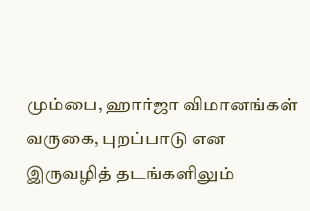மும்பை, ஹார்ஜா விமானங்கள் வருகை, புறப்பாடு என இருவழித் தடங்களிலும்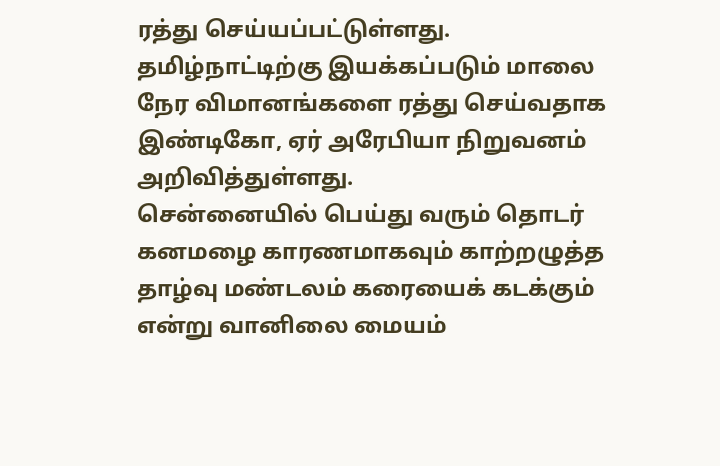ரத்து செய்யப்பட்டுள்ளது. தமிழ்நாட்டிற்கு இயக்கப்படும் மாலை நேர விமானங்களை ரத்து செய்வதாக இண்டிகோ, ஏர் அரேபியா நிறுவனம் அறிவித்துள்ளது.
சென்னையில் பெய்து வரும் தொடர் கனமழை காரணமாகவும் காற்றழுத்த தாழ்வு மண்டலம் கரையைக் கடக்கும் என்று வானிலை மையம்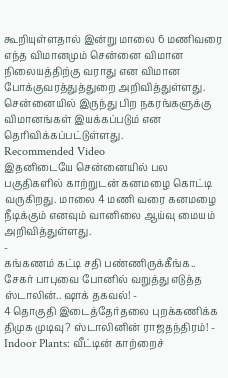கூறியுள்ளதால் இன்று மாலை 6 மணிவரை எந்த விமானமும் சென்னை விமான நிலையத்திற்கு வராது என விமான போக்குவரத்துத்துறை அறிவித்துள்ளது. சென்னையில் இருந்து பிற நகரங்களுக்கு விமானங்கள் இயக்கப்படும் என தெரிவிக்கப்பட்டுள்ளது.
Recommended Video
இதனிடையே சென்னையில் பல பகுதிகளில் காற்றுடன் கனமழை கொட்டி வருகிறது. மாலை 4 மணி வரை கனமழை நீடிக்கும் எனவும் வானிலை ஆய்வு மையம் அறிவித்துள்ளது.
-
கங்கணம் கட்டி சதி பண்ணிருக்கீங்க.. சேகர் பாபுவை போனில் வறுத்து எடுத்த ஸ்டாலின்.. ஷாக் தகவல்! -
4 தொகுதி இடைத்தேர்தலை புறக்கணிக்க திமுக முடிவு? ஸ்டாலினின் ராஜதந்திரம்! -
Indoor Plants: வீட்டின் காற்றைச்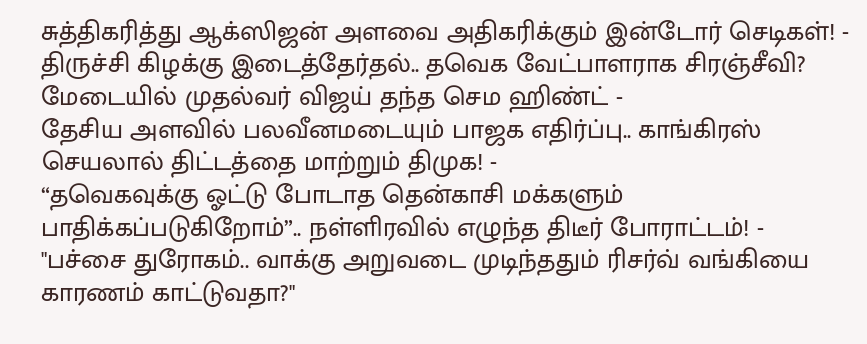சுத்திகரித்து ஆக்ஸிஜன் அளவை அதிகரிக்கும் இன்டோர் செடிகள்! -
திருச்சி கிழக்கு இடைத்தேர்தல்.. தவெக வேட்பாளராக சிரஞ்சீவி? மேடையில் முதல்வர் விஜய் தந்த செம ஹிண்ட் -
தேசிய அளவில் பலவீனமடையும் பாஜக எதிர்ப்பு.. காங்கிரஸ் செயலால் திட்டத்தை மாற்றும் திமுக! -
“தவெகவுக்கு ஓட்டு போடாத தென்காசி மக்களும் பாதிக்கப்படுகிறோம்”.. நள்ளிரவில் எழுந்த திடீர் போராட்டம்! -
"பச்சை துரோகம்.. வாக்கு அறுவடை முடிந்ததும் ரிசர்வ் வங்கியை காரணம் காட்டுவதா?"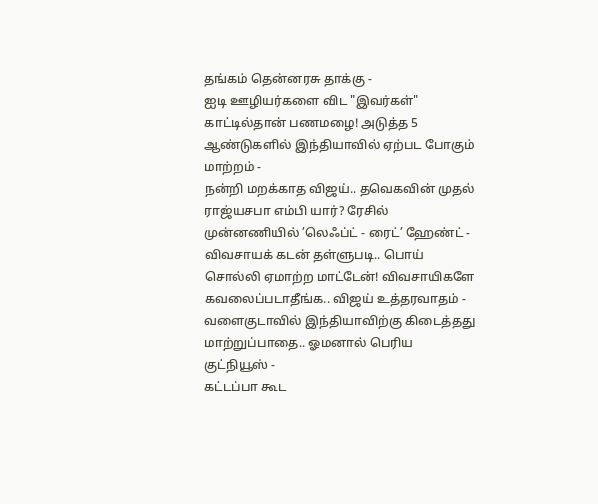தங்கம் தென்னரசு தாக்கு -
ஐடி ஊழியர்களை விட "இவர்கள்" காட்டில்தான் பணமழை! அடுத்த 5 ஆண்டுகளில் இந்தியாவில் ஏற்பட போகும் மாற்றம் -
நன்றி மறக்காத விஜய்.. தவெகவின் முதல் ராஜ்யசபா எம்பி யார்? ரேசில் முன்னணியில் ’லெஃப்ட் - ரைட்’ ஹேண்ட் -
விவசாயக் கடன் தள்ளுபடி.. பொய் சொல்லி ஏமாற்ற மாட்டேன்! விவசாயிகளே கவலைப்படாதீங்க.. விஜய் உத்தரவாதம் -
வளைகுடாவில் இந்தியாவிற்கு கிடைத்தது மாற்றுப்பாதை.. ஓமனால் பெரிய குட்நியூஸ் -
கட்டப்பா கூட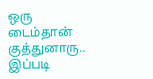ஒரு டைம்தான் குத்துனாரு.. இப்படி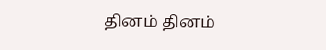தினம் தினம்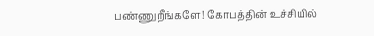பண்ணுறீங்களே! கோபத்தின் உச்சியில்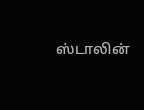ஸ்டாலின்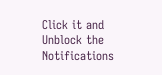Click it and Unblock the Notifications